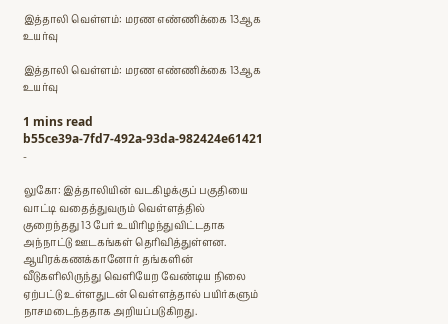இத்தாலி வெள்ளம்: மரண எண்ணிக்கை 13ஆக உயர்வு

இத்தாலி வெள்ளம்: மரண எண்ணிக்கை 13ஆக உயர்வு

1 mins read
b55ce39a-7fd7-492a-93da-982424e61421
-

லுகோ: இத்தாலியின் வடகிழக்குப் பகுதியை வாட்டி வதைத்துவரும் வெள்ளத்தில் குறைந்தது 13 பேர் உயிரிழந்துவிட்டதாக அந்நாட்டு ஊடகங்கள் தெரிவித்துள்ளன. ஆயிரக்கணக்கானோர் தங்களின் வீடுகளிலிருந்து வெளியேற வேண்டிய நிலை ஏற்பட்டு உள்ளதுடன் வெள்ளத்தால் பயிர்களும் நாசமடைந்ததாக அறியப்படுகிறது.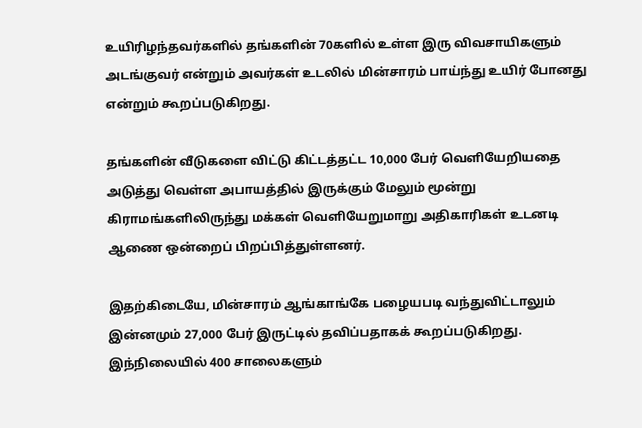உயிரிழந்தவர்களில் தங்களின் 70களில் உள்ள இரு விவசாயிகளும் அடங்குவர் என்றும் அவர்கள் உடலில் மின்சாரம் பாய்ந்து உயிர் போனது என்றும் கூறப்படுகிறது.

தங்களின் வீடுகளை விட்டு கிட்டத்தட்ட 10,000 பேர் வெளியேறியதை அடுத்து வெள்ள அபாயத்தில் இருக்கும் மேலும் மூன்று கிராமங்களிலிருந்து மக்கள் வெளியேறுமாறு அதிகாரிகள் உடனடி ஆணை ஒன்றைப் பிறப்பித்துள்ளனர்.

இதற்கிடையே, மின்சாரம் ஆங்காங்கே பழையபடி வந்துவிட்டாலும் இன்னமும் 27,000 பேர் இருட்டில் தவிப்பதாகக் கூறப்படுகிறது. இந்நிலையில் 400 சாலைகளும்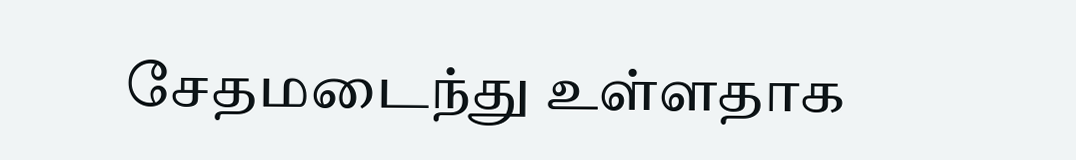சேதமடைந்து உள்ளதாக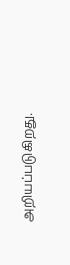அறியப்படுகிறது.